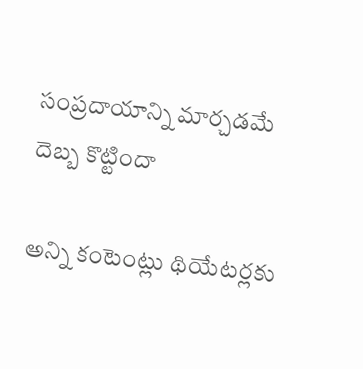సంప్రదాయాన్ని మార్చడమే దెబ్బ కొట్టిందా

అన్ని కంటెంట్లు థియేటర్లకు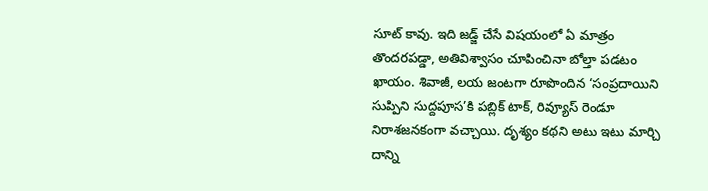సూట్ కావు. ఇది జడ్జ్ చేసే విషయంలో ఏ మాత్రం తొందరపడ్డా, అతివిశ్వాసం చూపించినా బోల్తా పడటం ఖాయం. శివాజీ, లయ జంటగా రూపొందిన ‘సంప్రదాయిని సుప్పిని సుద్దపూస’కి పబ్లిక్ టాక్, రివ్యూస్ రెండూ నిరాశజనకంగా వచ్చాయి. దృశ్యం కథని అటు ఇటు మార్చి దాన్ని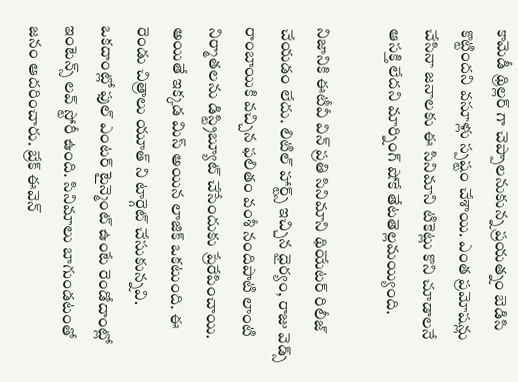కామెడీ థ్రిల్లర్ గా చెప్పాలనుకున్న ప్రయత్నం బెడిసి కొట్టిందని వసూళ్లు స్పష్టం చేశాయి. ఎంత ప్రమోషన్లు చేసినా జనాలకు ఈ సినిమాని టికెట్లు కొని చూడాలనే ఆసక్తి లేదని మార్నింగ్ షోకే తేటతెల్లమయ్యింది.

నిజానికి ఈటీవీ విన్ ప్రతి సినిమాని థియేటర్ రిలీజ్ చేయడం లేదు. లిటిల్ హార్ట్స్ ఇచ్చిన ధైర్యం, రాజు వెడ్స్ రాంబాయికి వచ్చిన ఫలితం వంశీ నందిపాటి లాంటి నిర్మాతలను డిస్ట్రిబ్యూట్ చేసేందుకు ప్రేరేపించాయి. అయితే ఇక్కడ మిస్ అయిన లాజిక్ ఒకటుంది. ఈ రెండు చిత్రాలు యూత్ ని టార్గెట్ చేసుకున్నవి. ఒకదాంట్లో ఫుల్ ఎంటర్ టైన్మెంట్ ఉంటే రెండోదాంట్లో ఇంటెన్స్ లవ్ స్టోరీ ఉంది. సినిమాలు బాగుండటంతో జనం ఆదరించారు. బ్రేక్ ఈవెన్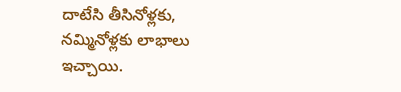దాటేసి తీసినోళ్లకు, నమ్మినోళ్లకు లాభాలు ఇచ్చాయి.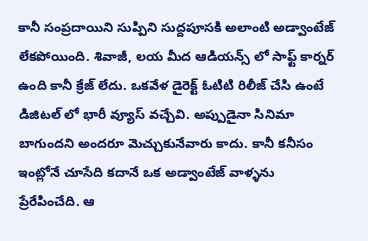కానీ సంప్రదాయిని సుప్పిని సుద్దపూసకి అలాంటి అడ్వాంటేజ్ లేకపోయింది. శివాజీ, లయ మీద ఆడియన్స్ లో సాఫ్ట్ కార్నర్ ఉంది కానీ క్రేజ్ లేదు. ఒకవేళ డైరెక్ట్ ఓటిటి రిలీజ్ చేసి ఉంటే డిజిటల్ లో భారీ వ్యూస్ వచ్చేవి. అప్పుడైనా సినిమా బాగుందని అందరూ మెచ్చుకునేవారు కాదు. కానీ కనీసం ఇంట్లోనే చూసేది కదానే ఒక అడ్వాంటేజ్ వాళ్ళను ప్రేరేపించేది. ఆ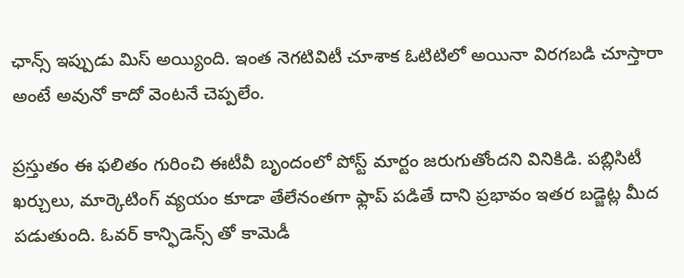ఛాన్స్ ఇప్పుడు మిస్ అయ్యింది. ఇంత నెగటివిటీ చూశాక ఓటిటిలో అయినా విరగబడి చూస్తారా అంటే అవునో కాదో వెంటనే చెప్పలేం.

ప్రస్తుతం ఈ ఫలితం గురించి ఈటీవీ బృందంలో పోస్ట్ మార్టం జరుగుతోందని వినికిడి. పబ్లిసిటీ ఖర్చులు, మార్కెటింగ్ వ్యయం కూడా తేలేనంతగా ఫ్లాప్ పడితే దాని ప్రభావం ఇతర బడ్జెట్ల మీద పడుతుంది. ఓవర్ కాన్ఫిడెన్స్ తో కామెడీ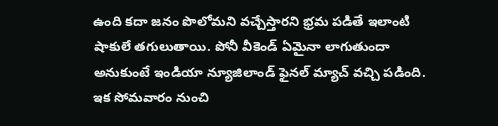ఉంది కదా జనం పొలోమని వచ్చేస్తారని భ్రమ పడితే ఇలాంటి షాకులే తగులుతాయి. పోనీ వీకెండ్ ఏమైనా లాగుతుందా అనుకుంటే ఇండియా న్యూజిలాండ్ ఫైనల్ మ్యాచ్ వచ్చి పడింది. ఇక సోమవారం నుంచి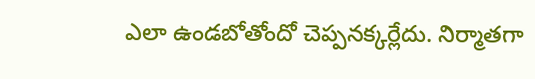ఎలా ఉండబోతోందో చెప్పనక్కర్లేదు. నిర్మాతగా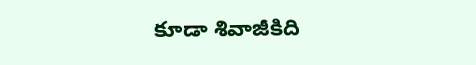కూడా శివాజీకిది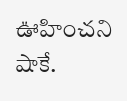ఊహించని షాకే.